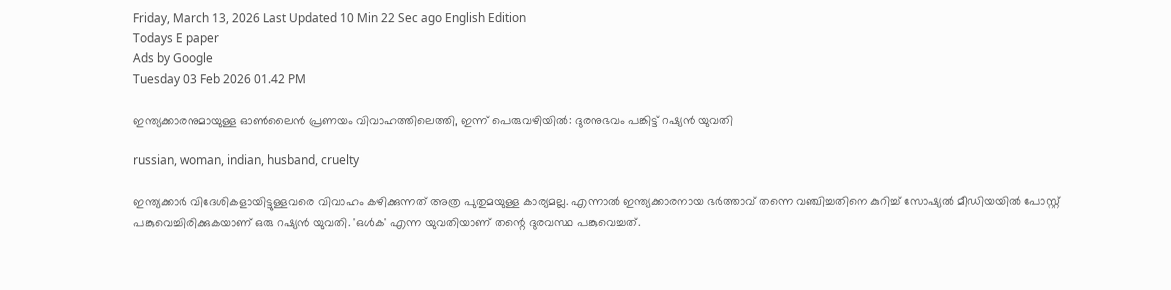Friday, March 13, 2026 Last Updated 10 Min 22 Sec ago English Edition
Todays E paper
Ads by Google
Tuesday 03 Feb 2026 01.42 PM

ഇന്ത്യക്കാരനുമായുള്ള ഓണ്‍ലൈന്‍ പ്രണയം വിവാഹത്തിലെത്തി, ഇന്ന് പെരുവഴിയില്‍: ദുരനുഭവം പങ്കിട്ട് റഷ്യന്‍ യുവതി

russian, woman, indian, husband, cruelty

ഇന്ത്യക്കാര്‍ വിദേശികളായിട്ടുള്ളവരെ വിവാഹം കഴിക്കുന്നത് അത്ര പുതുമയുള്ള കാര്യമല്ല. എന്നാല്‍ ഇന്ത്യക്കാരനായ ഭര്‍ത്താവ് തന്നെ വഞ്ചിച്ചതിനെ കുറിച്ച് സോഷ്യല്‍ മീഡിയയില്‍ പോസ്റ്റ് പങ്കുവെച്ചിരിക്കുകയാണ് ഒരു റഷ്യന്‍ യുവതി. 'ഒള്‍ക' എന്ന യുവതിയാണ് തന്റെ ദുരവസ്ഥ പങ്കുവെച്ചത്.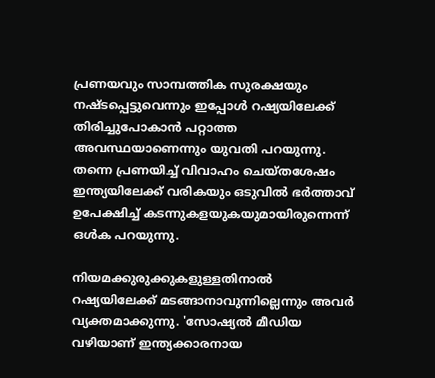പ്രണയവും സാമ്പത്തിക സുരക്ഷയും നഷ്ടപ്പെട്ടുവെന്നും ഇപ്പോള്‍ റഷ്യയിലേക്ക് തിരിച്ചുപോകാന്‍ പറ്റാത്ത അവസ്ഥയാണെന്നും യുവതി പറയുന്നു. തന്നെ പ്രണയിച്ച് വിവാഹം ചെയ്തശേഷം ഇന്ത്യയിലേക്ക് വരികയും ഒടുവില്‍ ഭര്‍ത്താവ് ഉപേക്ഷിച്ച് കടന്നുകളയുകയുമായിരുന്നെന്ന് ഒള്‍ക പറയുന്നു.

നിയമക്കുരുക്കുകളുള്ളതിനാല്‍ റഷ്യയിലേക്ക് മടങ്ങാനാവുന്നില്ലെന്നും അവര്‍ വ്യക്തമാക്കുന്നു. 'സോഷ്യല്‍ മീഡിയ വഴിയാണ് ഇന്ത്യക്കാരനായ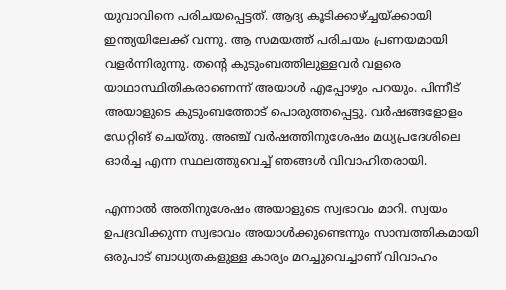യുവാവിനെ പരിചയപ്പെട്ടത്. ആദ്യ കൂടിക്കാഴ്ച്ചയ്ക്കായി ഇന്ത്യയിലേക്ക് വന്നു. ആ സമയത്ത് പരിചയം പ്രണയമായി വളര്‍ന്നിരുന്നു. തന്റെ കുടുംബത്തിലുള്ളവര്‍ വളരെ യാഥാസ്ഥിതികരാണെന്ന് അയാള്‍ എപ്പോഴും പറയും. പിന്നീട് അയാളുടെ കുടുംബത്തോട് പൊരുത്തപ്പെട്ടു. വര്‍ഷങ്ങളോളം ഡേറ്റിങ് ചെയ്തു. അഞ്ച് വര്‍ഷത്തിനുശേഷം മധ്യപ്രദേശിലെ ഓര്‍ച്ച എന്ന സ്ഥലത്തുവെച്ച് ഞങ്ങള്‍ വിവാഹിതരായി.

എന്നാല്‍ അതിനുശേഷം അയാളുടെ സ്വഭാവം മാറി. സ്വയം ഉപദ്രവിക്കുന്ന സ്വഭാവം അയാള്‍ക്കുണ്ടെന്നും സാമ്പത്തികമായി ഒരുപാട് ബാധ്യതകളുള്ള കാര്യം മറച്ചുവെച്ചാണ് വിവാഹം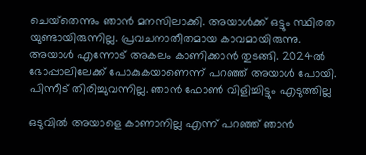ചെയ്‌തെന്നും ഞാന്‍ മനസിലാക്കി. അയാള്‍ക്ക് ഒട്ടും സ്ഥിരത യുണ്ടായിരുന്നില്ല. പ്രവചനാതീതമായ കാവമായിരുന്നു. അയാള്‍ എന്നോട് അകലം കാണിക്കാന്‍ തുടങ്ങി. 2024ല്‍ ഭോപ്പാലിലേക്ക് പോകുകയാണെന്ന് പറഞ്ഞ് അയാള്‍ പോയി. പിന്നീട് തിരിച്ചുവന്നില്ല. ഞാന്‍ ഫോണ്‍ വിളിച്ചിട്ടും എടുത്തില്ല

ഒടുവില്‍ അയാളെ കാണാനില്ല എന്ന് പറഞ്ഞ് ഞാന്‍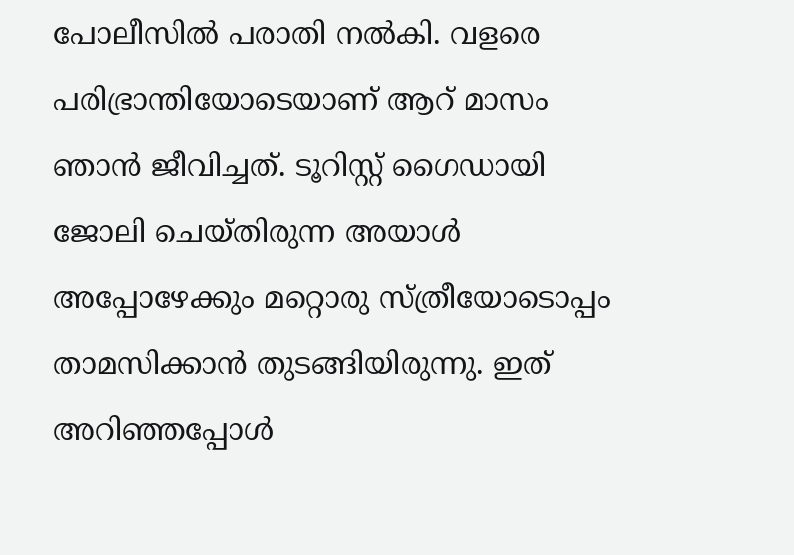പോലീസില്‍ പരാതി നല്‍കി. വളരെ പരിഭ്രാന്തിയോടെയാണ് ആറ് മാസം ഞാന്‍ ജീവിച്ചത്. ടൂറിസ്റ്റ് ഗൈഡായി ജോലി ചെയ്തിരുന്ന അയാള്‍ അപ്പോഴേക്കും മറ്റൊരു സ്ത്രീയോടൊപ്പം താമസിക്കാന്‍ തുടങ്ങിയിരുന്നു. ഇത് അറിഞ്ഞപ്പോള്‍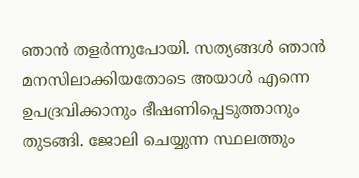ഞാന്‍ തളര്‍ന്നുപോയി. സത്യങ്ങള്‍ ഞാന്‍ മനസിലാക്കിയതോടെ അയാള്‍ എന്നെ ഉപദ്രവിക്കാനും ഭീഷണിപ്പെടുത്താനും തുടങ്ങി. ജോലി ചെയ്യുന്ന സ്ഥലത്തും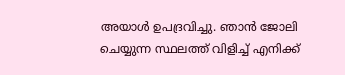അയാള്‍ ഉപദ്രവിച്ചു. ഞാന്‍ ജോലി ചെയ്യുന്ന സ്ഥലത്ത് വിളിച്ച് എനിക്ക്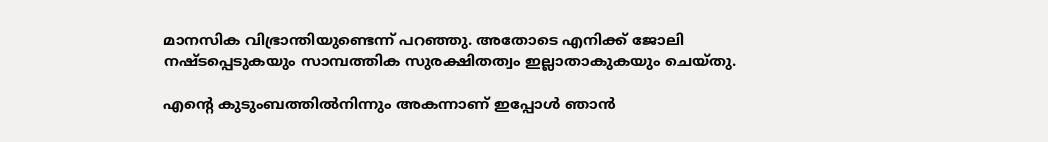മാനസിക വിഭ്രാന്തിയുണ്ടെന്ന് പറഞ്ഞു. അതോടെ എനിക്ക് ജോലി നഷ്ടപ്പെടുകയും സാമ്പത്തിക സുരക്ഷിതത്വം ഇല്ലാതാകുകയും ചെയ്തു.

എന്റെ കുടുംബത്തില്‍നിന്നും അകന്നാണ് ഇപ്പോള്‍ ഞാന്‍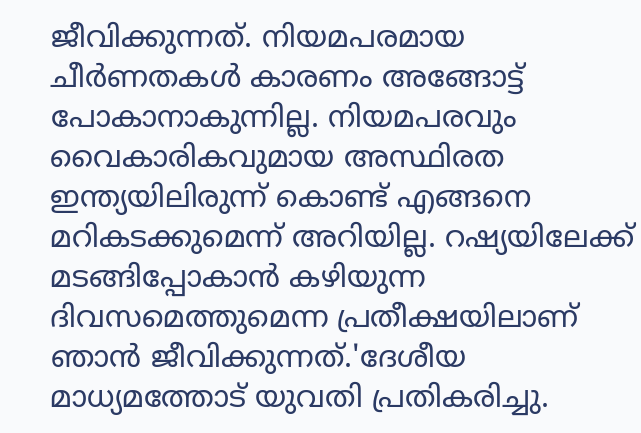ജീവിക്കുന്നത്. നിയമപരമായ ചീര്‍ണതകള്‍ കാരണം അങ്ങോട്ട് പോകാനാകുന്നില്ല. നിയമപരവും വൈകാരികവുമായ അസ്ഥിരത ഇന്ത്യയിലിരുന്ന് കൊണ്ട് എങ്ങനെ മറികടക്കുമെന്ന് അറിയില്ല. റഷ്യയിലേക്ക് മടങ്ങിപ്പോകാന്‍ കഴിയുന്ന ദിവസമെത്തുമെന്ന പ്രതീക്ഷയിലാണ് ഞാന്‍ ജീവിക്കുന്നത്.'ദേശീയ മാധ്യമത്തോട് യുവതി പ്രതികരിച്ചു.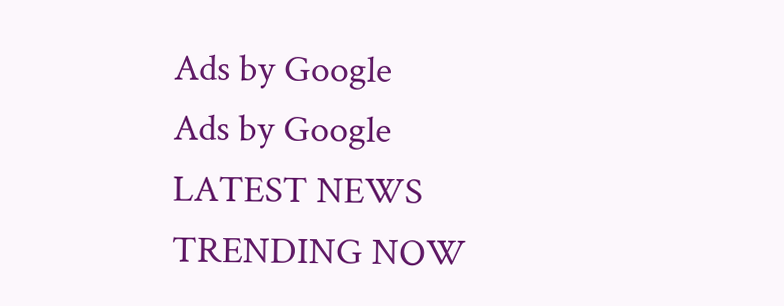Ads by Google
Ads by Google
LATEST NEWS
TRENDING NOW